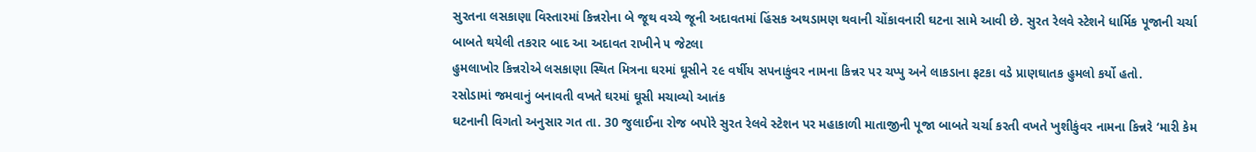સુરતના લસકાણા વિસ્તારમાં કિન્નરોના બે જૂથ વચ્ચે જૂની અદાવતમાં હિંસક અથડામણ થવાની ચોંકાવનારી ઘટના સામે આવી છે. સુરત રેલવે સ્ટેશને ધાર્મિક પૂજાની ચર્ચા બાબતે થયેલી તકરાર બાદ આ અદાવત રાખીને ૫ જેટલા
હુમલાખોર કિન્નરોએ લસકાણા સ્થિત મિત્રના ઘરમાં ઘૂસીને ૨૯ વર્ષીય સપનાકુંવર નામના કિન્નર પર ચપ્પુ અને લાકડાના ફટકા વડે પ્રાણઘાતક હુમલો કર્યો હતો.
રસોડામાં જમવાનું બનાવતી વખતે ઘરમાં ઘૂસી મચાવ્યો આતંક
ઘટનાની વિગતો અનુસાર ગત તા. 30 જુલાઈના રોજ બપોરે સુરત રેલવે સ્ટેશન પર મહાકાળી માતાજીની પૂજા બાબતે ચર્ચા કરતી વખતે ખુશીકુંવર નામના કિન્નરે ‘મારી કેમ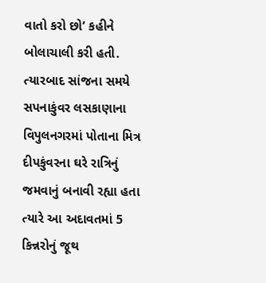વાતો કરો છો’ કહીને બોલાચાલી કરી હતી.
ત્યારબાદ સાંજના સમયે સપનાકુંવર લસકાણાના વિપુલનગરમાં પોતાના મિત્ર દીપકુંવરના ઘરે રાત્રિનું જમવાનું બનાવી રહ્યા હતા ત્યારે આ અદાવતમાં 5 કિન્નરોનું જૂથ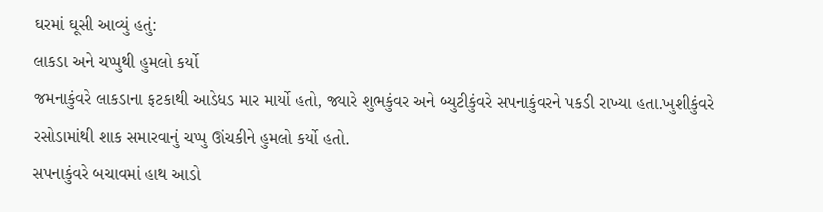ઘરમાં ઘૂસી આવ્યું હતું:
લાકડા અને ચપ્પુથી હુમલો કર્યો
જમનાકુંવરે લાકડાના ફટકાથી આડેધડ માર માર્યો હતો, જ્યારે શુભકુંવર અને બ્યુટીકુંવરે સપનાકુંવરને પકડી રાખ્યા હતા.ખુશીકુંવરે રસોડામાંથી શાક સમારવાનું ચપ્પુ ઊંચકીને હુમલો કર્યો હતો.
સપનાકુંવરે બચાવમાં હાથ આડો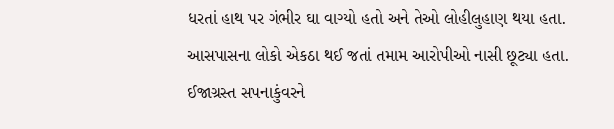ધરતાં હાથ પર ગંભીર ઘા વાગ્યો હતો અને તેઓ લોહીલુહાણ થયા હતા. આસપાસના લોકો એકઠા થઈ જતાં તમામ આરોપીઓ નાસી છૂટ્યા હતા. ઈજાગ્રસ્ત સપનાકુંવરને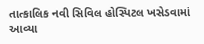તાત્કાલિક નવી સિવિલ હોસ્પિટલ ખસેડવામાં આવ્યા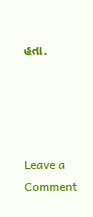હતા.




Leave a Comment